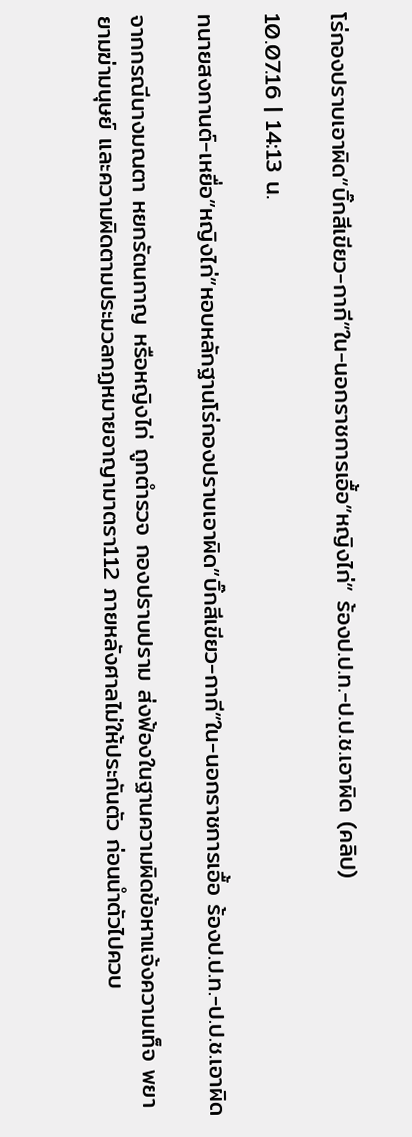โร่กองปราบเอาผิด”บิ๊กสีเขียว-กากี”ใน-นอกราชการเอื้อ”หญิงไก่” ร้องป.ป.ท.-ป.ป.ช.เอาผิด (คลิป)

10.07.16 | 14:13 น.

ทนายสงกานต์-เหยื่อ”หญิงไก่”หอบหลักฐานโร่กองปราบเอาผิด”บิ๊กสีเขียว-กากี”ใน-นอกราชการเอื้อ ร้องป.ป.ท.-ป.ป.ช.เอาผิด

จากกรณีนางมณตา หยกรัตนกาญ หรือหญิงไก่ ถูกตำรวจ กองปราบปราม ส่งฟ้องในฐานความผิดข้อหาแจ้งความเท็จ พยายามฆ่ามนุษย์ และความผิดตามประมวลกฏหมายอาญามาตรา112 ภายหลังศาลไม่ให้ประกันตัว ก่อนนำตัวไปควบ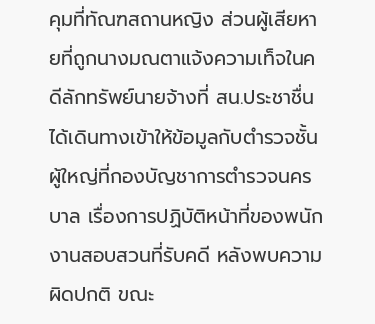คุมที่ทัณฑสถานหญิง ส่วนผู้เสียหายที่ถูกนางมณตาแจ้งความเท็จในคดีลักทรัพย์นายจ้างที่ สน.ประชาชื่น ได้เดินทางเข้าให้ข้อมูลกับตำรวจชั้นผู้ใหญ่ที่กองบัญชาการตำรวจนครบาล เรื่องการปฏิบัติหน้าที่ของพนักงานสอบสวนที่รับคดี หลังพบความผิดปกติ ขณะ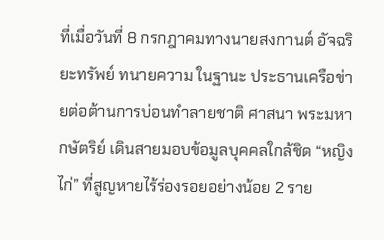ที่เมื่อวันที่ 8 กรกฎาคมทางนายสงกานต์ อัจฉริยะทรัพย์ ทนายความ ในฐานะ ประธานเครือข่ายต่อต้านการบ่อนทำลายชาติ ศาสนา พระมหากษัตริย์ เดินสายมอบข้อมูลบุคคลใกล้ชิด “หญิงไก่” ที่สูญหายไร้ร่องรอยอย่างน้อย 2 ราย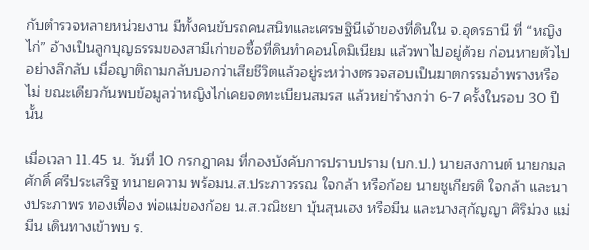กับตำรวจหลายหน่วยงาน มีทั้งคนขับรถคนสนิทและเศรษฐินีเจ้าของที่ดินใน จ.อุดรธานี ที่ “หญิงไก่” อ้างเป็นลูกบุญธรรมของสามีเก่าขอซื้อที่ดินทำคอนโดมิเนียม แล้วพาไปอยู่ด้วย ก่อนหายตัวไปอย่างลึกลับ เมื่อญาติถามกลับบอกว่าเสียชีวิตแล้วอยู่ระหว่างตรวจสอบเป็นฆาตกรรมอำพรางหรือไม่ ขณะเดียวกันพบข้อมูลว่าหญิงไก่เคยจดทะเบียนสมรส แล้วหย่าร้างกว่า 6-7 ครั้งในรอบ 30 ปีนั้น

เมื่อเวลา 11.45 น. วันที่ 10 กรกฎาคม ที่กองบังคับการปราบปราม (บก.ป.) นายสงกานต์ นายกมลศักดิ์ ศรีประเสริฐ ทนายความ พร้อมน.ส.ประภาวรรณ ใจกล้า หรือก้อย นายชูเกียรติ ใจกล้า และนางประภาพร ทองเฟื่อง พ่อแม่ของก้อย น.ส.วณิชยา บุ้นสุนเฮง หรือมีน และนางสุกัญญา ศิริม่วง แม่มีน เดินทางเข้าพบ ร.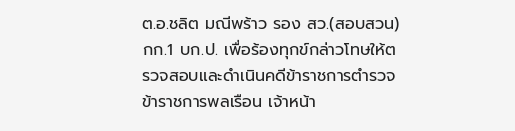ต.อ.ชลิต มณีพร้าว รอง สว.(สอบสวน) กก.1 บก.ป. เพื่อร้องทุกข์กล่าวโทษให้ตรวจสอบและดำเนินคดีข้าราชการตำรวจ ข้าราชการพลเรือน เจ้าหน้า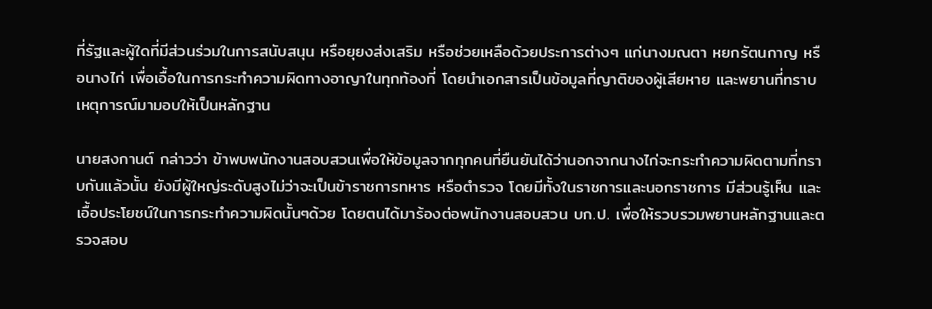ที่รัฐและผู้ใดที่มีส่วนร่วมในการสนับสนุน หรือยุยงส่งเสริม หรือช่วยเหลือด้วยประการต่างๆ แก่นางมณตา หยกรัตนกาญ หรือนางไก่ เพื่อเอื้อในการกระทำความผิดทางอาญาในทุกท้องที่ โดยนำเอกสารเป็นข้อมูลที่ญาติของผู้เสียหาย และพยานที่ทราบเหตุการณ์มามอบให้เป็นหลักฐาน

นายสงกานต์ กล่าวว่า ข้าพบพนักงานสอบสวนเพื่อให้ข้อมูลจากทุกคนที่ยืนยันได้ว่านอกจากนางไก่จะกระทำความผิดตามที่ทราบกันแล้วนั้น ยังมีผู้ใหญ่ระดับสูงไม่ว่าจะเป็นข้าราชการทหาร หรือตำรวจ โดยมีทั้งในราชการและนอกราชการ มีส่วนรู้เห็น และเอื้อประโยชน์ในการกระทำความผิดนั้นๆด้วย โดยตนได้มาร้องต่อพนักงานสอบสวน บก.ป. เพื่อให้รวบรวมพยานหลักฐานและตรวจสอบ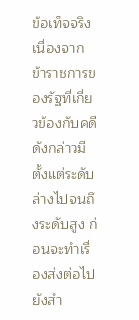ข้อเท็จจริง เนื่องจากข้าราชการของรัฐที่เกี่ยวข้องกับคดีดังกล่าวมีตั้งแต่ระดับล่างไปจนถึงระดับสูง ก่อนจะทำเรื่องส่งต่อไปยังสำ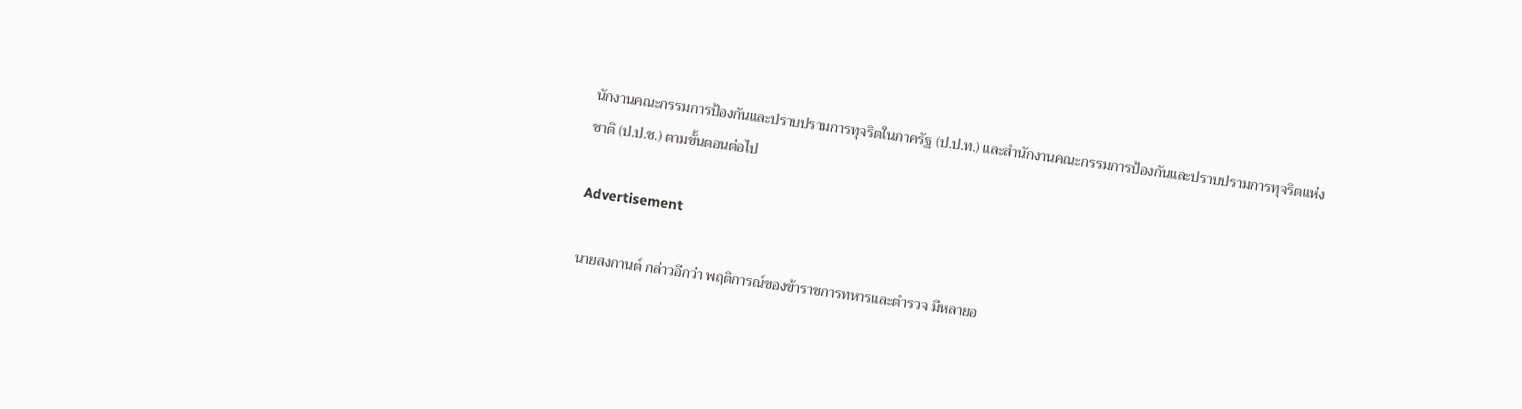นักงานคณะกรรมการป้องกันและปราบปรามการทุจริตในภาครัฐ (ป.ป.ท.) และสำนักงานคณะกรรมการป้องกันและปราบปรามการทุจริตแห่งชาติ (ป.ป.ช.) ตามขั้นตอนต่อไป

Advertisement

นายสงกานต์ กล่าวอีกว่า พฤติการณ์ของข้าราชการทหารและตำรวจ มีหลายอ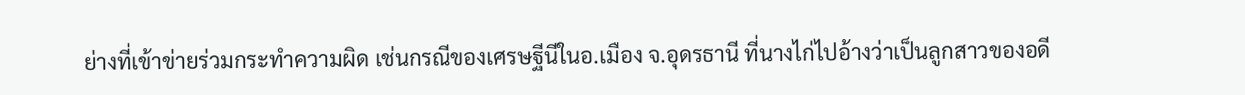ย่างที่เข้าข่ายร่วมกระทำความผิด เช่นกรณีของเศรษฐีนีในอ.เมือง จ.อุดรธานี ที่นางไก่ไปอ้างว่าเป็นลูกสาวของอดี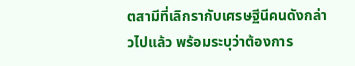ตสามีที่เลิกรากับเศรษฐีนีคนดังกล่าวไปแล้ว พร้อมระบุว่าต้องการ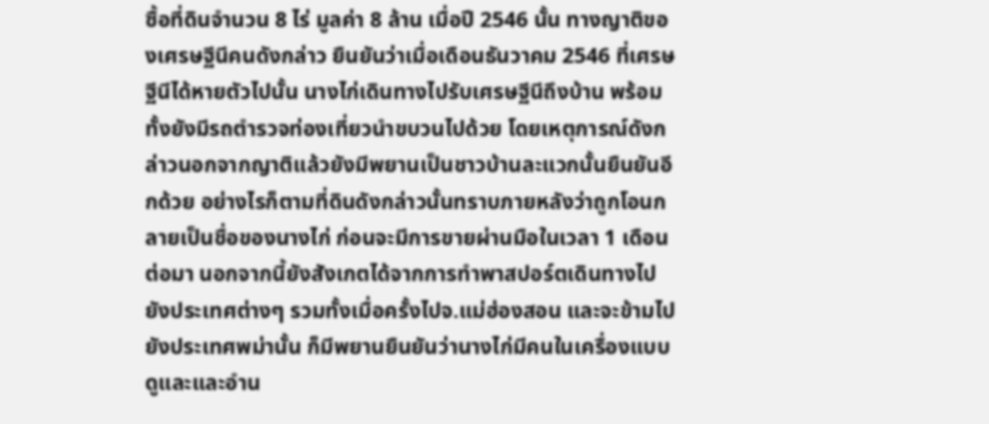ซื้อที่ดินจำนวน 8 ไร่ มูลค่า 8 ล้าน เมื่อปี 2546 นั้น ทางญาติของเศรษฐีนีคนดังกล่าว ยืนยันว่าเมื่อเดือนธันวาคม 2546 ที่เศรษฐีนีได้หายตัวไปนั้น นางไก่เดินทางไปรับเศรษฐีนีถึงบ้าน พร้อมทั้งยังมีรถตำรวจท่องเที่ยวนำขบวนไปด้วย โดยเหตุการณ์ดังกล่าวนอกจากญาติแล้วยังมีพยานเป็นชาวบ้านละแวกนั้นยืนยันอีกด้วย อย่างไรก็ตามที่ดินดังกล่าวนั้นทราบภายหลังว่าถูกโอนกลายเป็นชื่อของนางไก่ ก่อนจะมีการขายผ่านมือในเวลา 1 เดือนต่อมา นอกจากนี้ยังสังเกตได้จากการทำพาสปอร์ตเดินทางไปยังประเทศต่างๆ รวมทั้งเมื่อครั้งไปจ.แม่ฮ่องสอน และจะข้ามไปยังประเทศพม่านั้น ก็มีพยานยืนยันว่านางไก่มีคนในเครื่องแบบดูและและอำน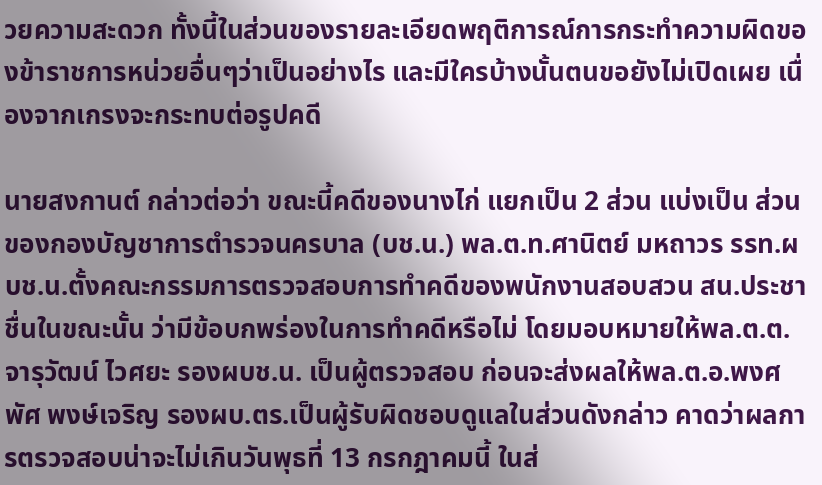วยความสะดวก ทั้งนี้ในส่วนของรายละเอียดพฤติการณ์การกระทำความผิดของข้าราชการหน่วยอื่นๆว่าเป็นอย่างไร และมีใครบ้างนั้นตนขอยังไม่เปิดเผย เนื่องจากเกรงจะกระทบต่อรูปคดี

นายสงกานต์ กล่าวต่อว่า ขณะนี้คดีของนางไก่ แยกเป็น 2 ส่วน แบ่งเป็น ส่วนของกองบัญชาการตำรวจนครบาล (บช.น.) พล.ต.ท.ศานิตย์ มหถาวร รรท.ผบช.น.ตั้งคณะกรรมการตรวจสอบการทำคดีของพนักงานสอบสวน สน.ประชาชื่นในขณะนั้น ว่ามีข้อบกพร่องในการทำคดีหรือไม่ โดยมอบหมายให้พล.ต.ต.จารุวัฒน์ ไวศยะ รองผบช.น. เป็นผู้ตรวจสอบ ก่อนจะส่งผลให้พล.ต.อ.พงศพัศ พงษ์เจริญ รองผบ.ตร.เป็นผู้รับผิดชอบดูแลในส่วนดังกล่าว คาดว่าผลการตรวจสอบน่าจะไม่เกินวันพุธที่ 13 กรกฎาคมนี้ ในส่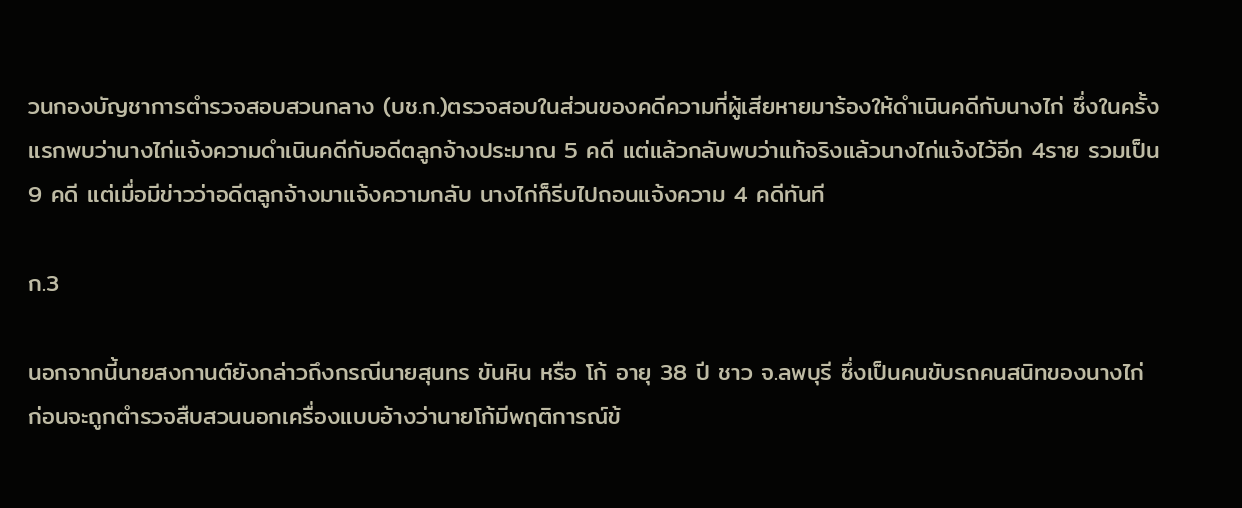วนกองบัญชาการตำรวจสอบสวนกลาง (บช.ก.)ตรวจสอบในส่วนของคดีความที่ผู้เสียหายมาร้องให้ดำเนินคดีกับนางไก่ ซึ่งในครั้งแรกพบว่านางไก่แจ้งความดำเนินคดีกับอดีตลูกจ้างประมาณ 5 คดี แต่แล้วกลับพบว่าแท้จริงแล้วนางไก่แจ้งไว้อีก 4ราย รวมเป็น 9 คดี แต่เมื่อมีข่าวว่าอดีตลูกจ้างมาแจ้งความกลับ นางไก่ก็รีบไปถอนแจ้งความ 4 คดีทันที

ก.3

นอกจากนี้นายสงกานต์ยังกล่าวถึงกรณีนายสุนทร ขันหิน หรือ โก้ อายุ 38 ปี ชาว จ.ลพบุรี ซึ่งเป็นคนขับรถคนสนิทของนางไก่ ก่อนจะถูกตำรวจสืบสวนนอกเครื่องแบบอ้างว่านายโก้มีพฤติการณ์ข้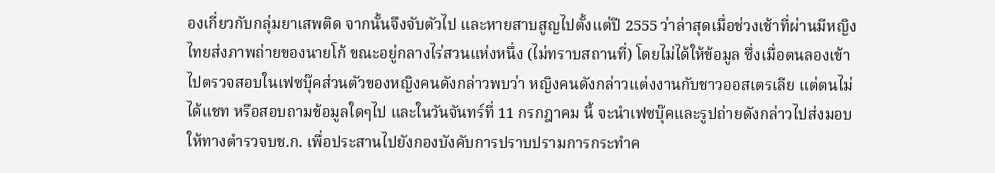องเกี่ยวกับกลุ่มยาเสพติด จากนั้นจึงจับตัวไป และหายสาบสูญไปตั้งแต่ปี 2555 ว่าล่าสุดเมื่อช่วงเช้าที่ผ่านมีหญิงไทยส่งภาพถ่ายของนายโก้ ขณะอยู่กลางไร่สวนแห่งหนึ่ง (ไม่ทราบสถานที่) โดยไม่ได้ให้ข้อมูล ซึ่งเมื่อตนลองเข้าไปตรวจสอบในเฟซบุ๊คส่วนตัวของหญิงคนดังกล่าวพบว่า หญิงคนดังกล่าวแต่งงานกับชาวออสเตรเลีย แต่ตนไม่ได้แชท หรือสอบถามข้อมูลใดๆไป และในวันจันทร์ที่ 11 กรกฎาคม นี้ จะนำเฟซบุ๊คและรูปถ่ายดังกล่าวไปส่งมอบให้ทางตำรวจบช.ก. เพื่อประสานไปยังกองบังคับการปราบปรามการกระทำค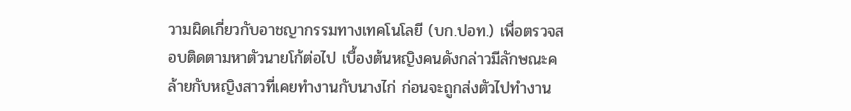วามผิดเกี่ยวกับอาชญากรรมทางเทคโนโลยี (บก.ปอท.) เพื่อตรวจสอบติดตามหาตัวนายโก้ต่อไป เบื้องต้นหญิงคนดังกล่าวมีลักษณะคล้ายกับหญิงสาวที่เคยทำงานกับนางไก่ ก่อนจะถูกส่งตัวไปทำงาน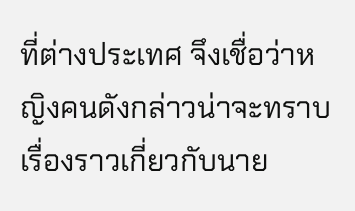ที่ต่างประเทศ จึงเชื่อว่าหญิงคนดังกล่าวน่าจะทราบเรื่องราวเกี่ยวกับนาย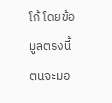โก้ โดยข้อมูลตรงนี้ตนจะมอ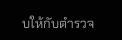บให้กับตำรวจ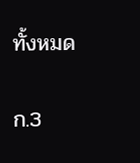ทั้งหมด

ก.3